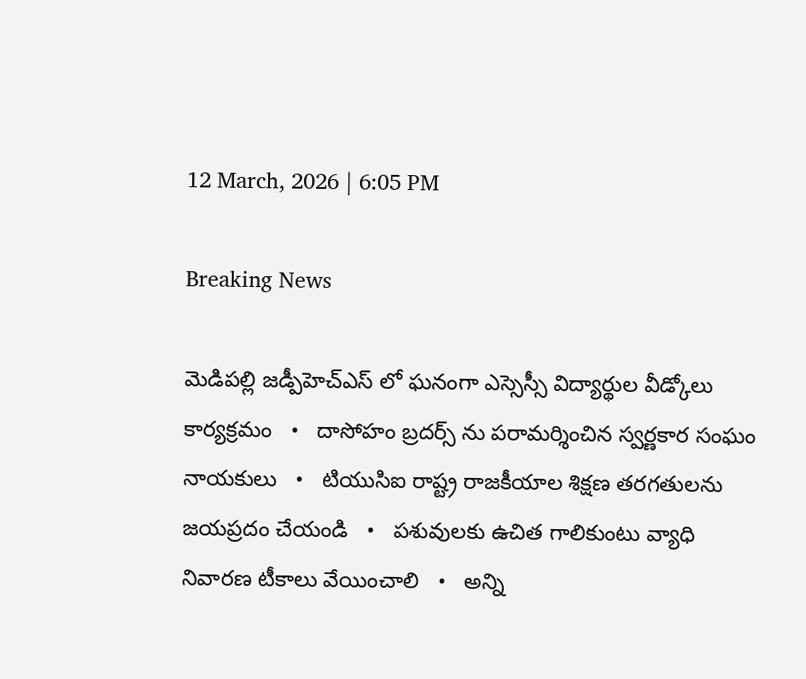12 March, 2026 | 6:05 PM

Breaking News

మెడిపల్లి జడ్పీహెచ్ఎస్ లో ఘనంగా ఎస్సెస్సీ విద్యార్థుల వీడ్కోలు కార్యక్రమం   •   దాసోహం బ్రదర్స్ ను పరామర్శించిన స్వర్ణకార సంఘం నాయకులు   •   టియుసిఐ రాష్ట్ర రాజకీయాల శిక్షణ తరగతులను జయప్రదం చేయండి   •   పశువులకు ఉచిత గాలికుంటు వ్యాధి నివారణ టీకాలు వేయించాలి   •   అన్ని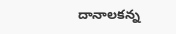దానాలకన్న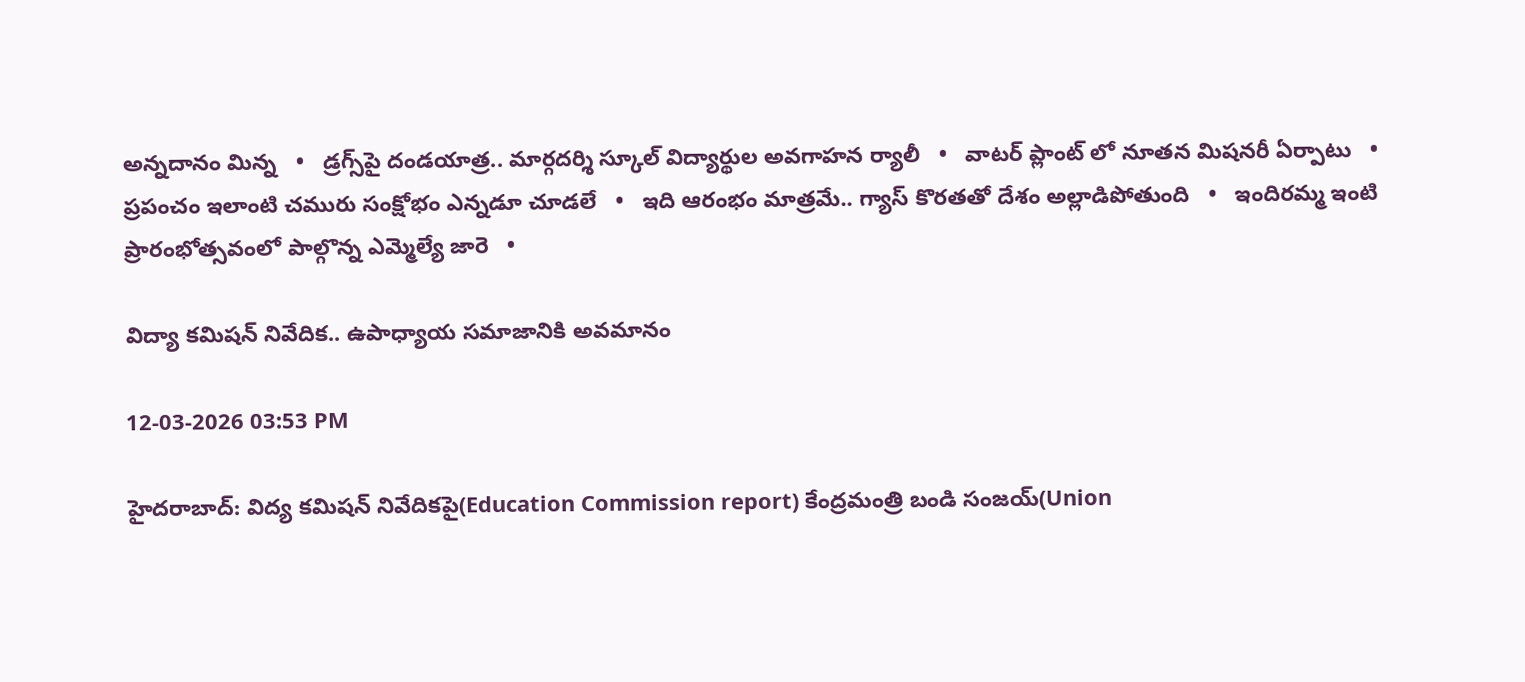అన్నదానం మిన్న   •   డ్రగ్స్‌పై దండయాత్ర.. మార్గదర్శి స్కూల్ విద్యార్థుల అవగాహన ర్యాలీ   •   వాటర్ ప్లాంట్ లో నూతన మిషనరీ ఏర్పాటు   •   ప్రపంచం ఇలాంటి చమురు సంక్షోభం ఎన్నడూ చూడలే   •   ఇది ఆరంభం మాత్రమే.. గ్యాస్ కొరతతో దేశం అల్లాడిపోతుంది   •   ఇందిరమ్మ ఇంటి ప్రారంభోత్సవంలో పాల్గొన్న ఎమ్మెల్యే జారె   •

విద్యా కమిషన్ నివేదిక.. ఉపాధ్యాయ సమాజానికి అవమానం

12-03-2026 03:53 PM

హైదరాబాద్: విద్య కమిషన్ నివేదికపై(Education Commission report) కేంద్రమంత్రి బండి సంజయ్(Union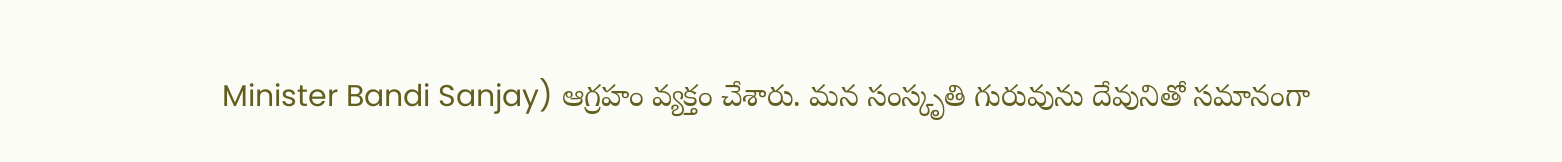Minister Bandi Sanjay) ఆగ్రహం వ్యక్తం చేశారు. మన సంస్కృతి గురువును దేవునితో సమానంగా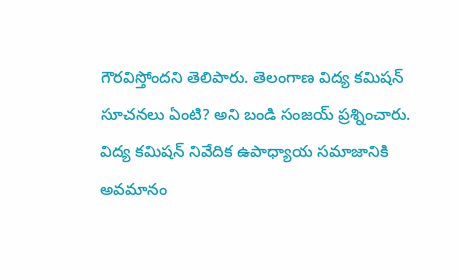గౌరవిస్తోందని తెలిపారు. తెలంగాణ విద్య కమిషన్ సూచనలు ఏంటి? అని బండి సంజయ్ ప్రశ్నించారు. విద్య కమిషన్ నివేదిక ఉపాధ్యాయ సమాజానికి అవమానం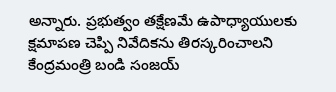అన్నారు. ప్రభుత్వం తక్షేణమే ఉపాధ్యాయులకు క్షమాపణ చెప్పి నివేదికను తిరస్కరించాలని కేంద్రమంత్రి బండి సంజయ్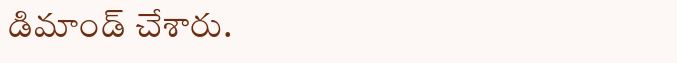డిమాండ్ చేశారు.